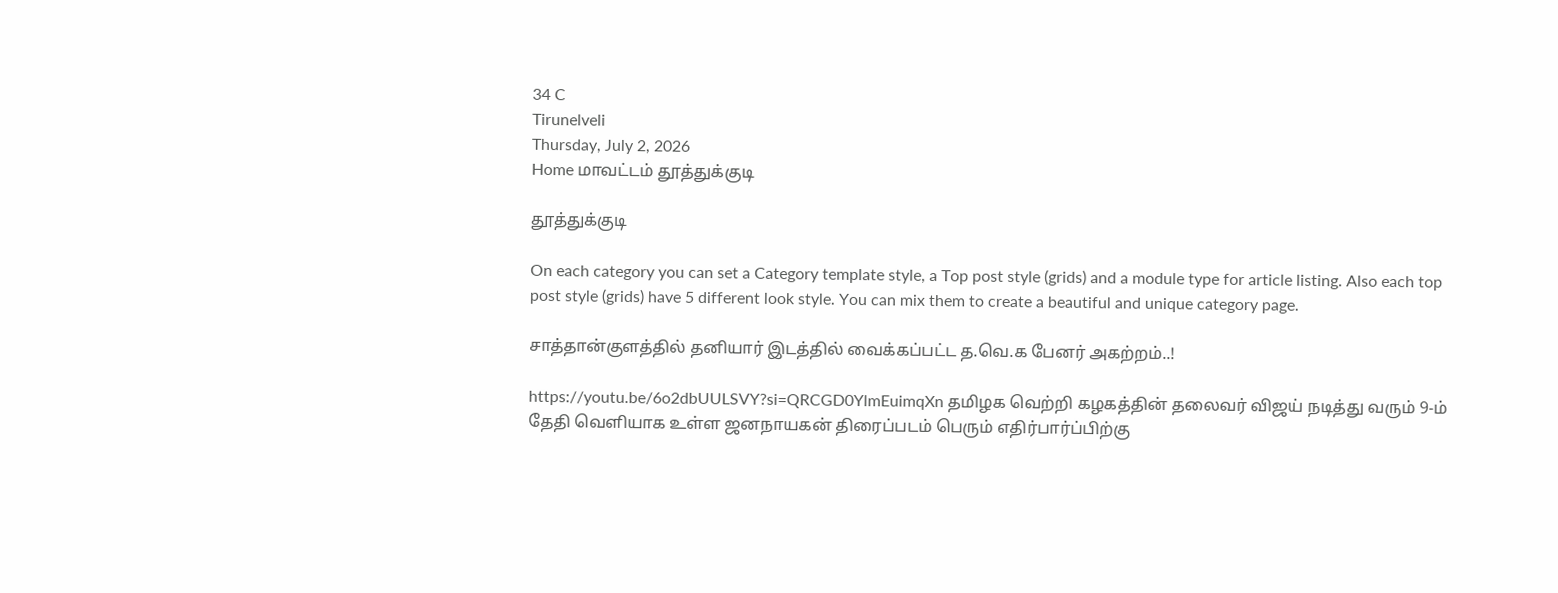34 C
Tirunelveli
Thursday, July 2, 2026
Home மாவட்டம் தூத்துக்குடி

தூத்துக்குடி

On each category you can set a Category template style, a Top post style (grids) and a module type for article listing. Also each top post style (grids) have 5 different look style. You can mix them to create a beautiful and unique category page.

சாத்தான்குளத்தில் தனியார் இடத்தில் வைக்கப்பட்ட த.வெ.க பேனர் அகற்றம்..!

https://youtu.be/6o2dbUULSVY?si=QRCGD0YlmEuimqXn தமிழக வெற்றி கழகத்தின் தலைவர் விஜய் நடித்து வரும் 9-ம் தேதி வெளியாக உள்ள ஜனநாயகன் திரைப்படம் பெரும் எதிர்பார்ப்பிற்கு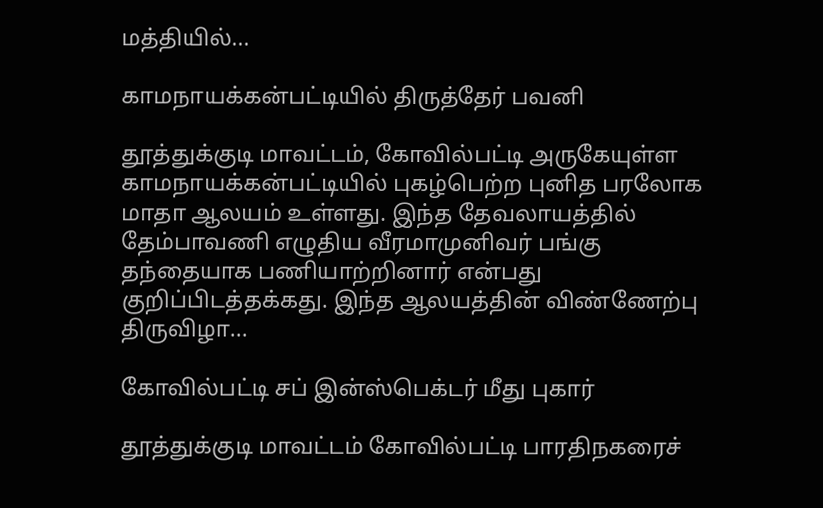மத்தியில்...

காமநாயக்கன்பட்டியில் திருத்தேர் பவனி

தூத்துக்குடி மாவட்டம், கோவில்பட்டி அருகேயுள்ள காமநாயக்கன்பட்டியில் புகழ்பெற்ற புனித பரலோக மாதா ஆலயம் உள்ளது. இந்த தேவலாயத்தில் தேம்பாவணி எழுதிய வீரமாமுனிவர் பங்கு தந்தையாக பணியாற்றினார் என்பது குறிப்பிடத்தக்கது. இந்த ஆலயத்தின் விண்ணேற்பு திருவிழா...

கோவில்பட்டி சப் இன்ஸ்பெக்டர் மீது புகார்

தூத்துக்குடி மாவட்டம் கோவில்பட்டி பாரதிநகரைச்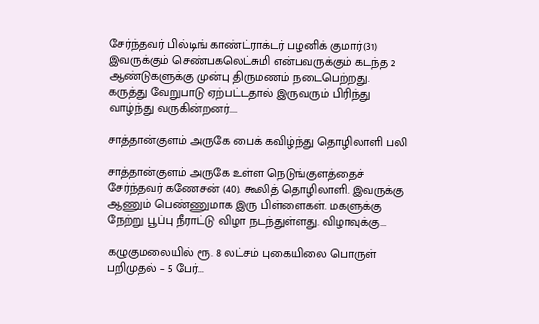சேர்ந்தவர் பில்டிங் காண்ட்ராக்டர் பழனிக் குமார்(31) இவருக்கும் செண்பகலெட்சுமி என்பவருக்கும் கடந்த 2 ஆண்டுகளுக்கு முன்பு திருமணம் நடைபெற்றது. கருத்து வேறுபாடு ஏற்பட்டதால் இருவரும் பிரிந்து வாழ்ந்து வருகின்றனர்....

சாத்தான்குளம் அருகே பைக் கவிழ்ந்து தொழிலாளி பலி

சாத்தான்குளம் அருகே உள்ள நெடுங்குளத்தைச் சேர்ந்தவர் கணேசன் (40). கூலித் தொழிலாளி. இவருக்கு ஆணும் பெண்ணுமாக இரு பிள்ளைகள். மகளுக்கு நேற்று பூப்பு நீராட்டு விழா நடந்துள்ளது. விழாவுக்கு...

கழுகுமலையில் ரூ. 8 லட்சம் புகையிலை பொருள் பறிமுதல் – 5 பேர்...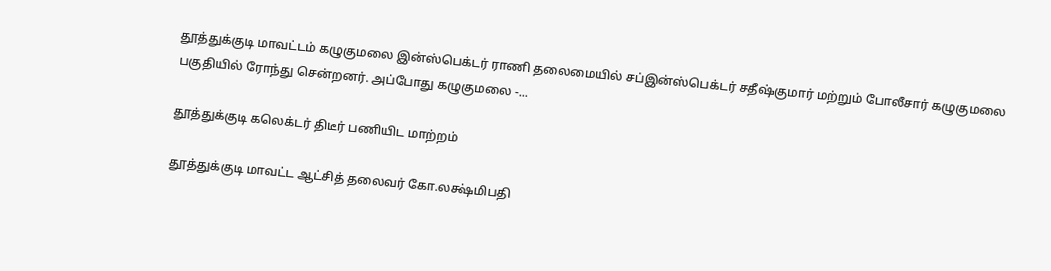தூத்துக்குடி மாவட்டம் கழுகுமலை இன்ஸ்பெக்டர் ராணி தலைமையில் சப்இன்ஸ்பெக்டர் சதீஷ்குமார் மற்றும் போலீசார் கழுகுமலை பகுதியில் ரோந்து சென்றனர். அப்போது கழுகுமலை -...

தூத்துக்குடி கலெக்டர் திடீர் பணியிட மாற்றம்

தூத்துக்குடி மாவட்ட ஆட்சித் தலைவர் கோ.லக்ஷ்மிபதி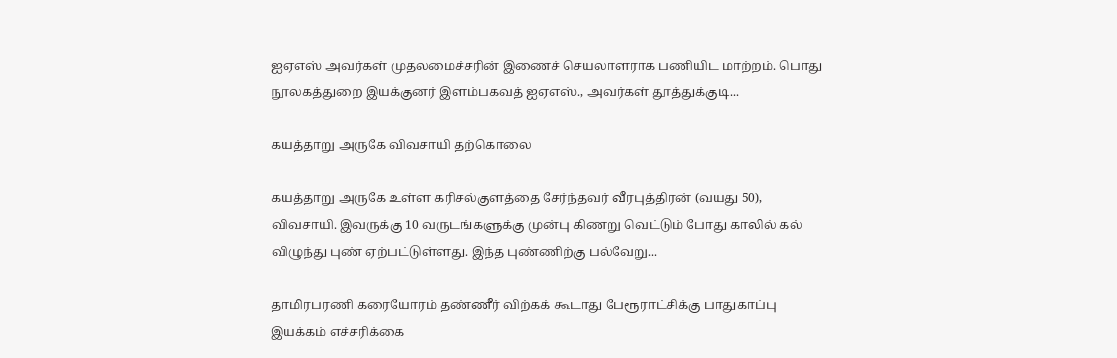ஐஏஎஸ் அவர்கள் முதலமைச்சரின் இணைச் செயலாளராக பணியிட மாற்றம். பொது நூலகத்துறை இயக்குனர் இளம்பகவத் ஐஏஎஸ்., அவர்கள் தூத்துக்குடி...

கயத்தாறு அருகே விவசாயி தற்கொலை

கயத்தாறு அருகே உள்ள கரிசல்குளத்தை சேர்ந்தவர் வீரபுத்திரன் (வயது 50), விவசாயி. இவருக்கு 10 வருடங்களுக்கு முன்பு கிணறு வெட்டும் போது காலில் கல் விழுந்து புண் ஏற்பட்டுள்ளது. இந்த புண்ணிற்கு பல்வேறு...

தாமிரபரணி கரையோரம் தண்ணீர் விற்கக் கூடாது பேரூராட்சிக்கு பாதுகாப்பு இயக்கம் எச்சரிக்கை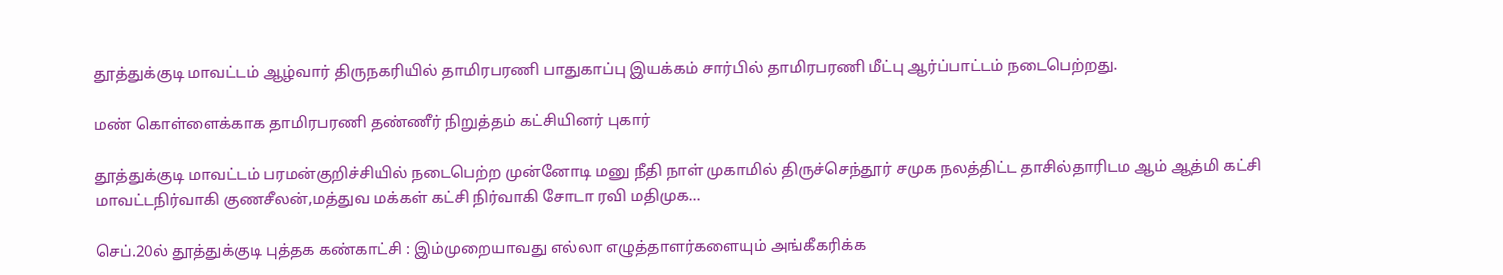தூத்துக்குடி மாவட்டம் ஆழ்வார் திருநகரியில் தாமிரபரணி பாதுகாப்பு இயக்கம் சார்பில் தாமிரபரணி மீட்பு ஆர்ப்பாட்டம் நடைபெற்றது.

மண் கொள்ளைக்காக தாமிரபரணி தண்ணீர் நிறுத்தம் கட்சியினர் புகார்

தூத்துக்குடி மாவட்டம் பரமன்குறிச்சியில் நடைபெற்ற முன்னோடி மனு நீதி நாள் முகாமில் திருச்செந்தூர் சமுக நலத்திட்ட தாசில்தாரிடம ஆம் ஆத்மி கட்சி மாவட்டநிர்வாகி குணசீலன்,மத்துவ மக்கள் கட்சி நிர்வாகி சோடா ரவி மதிமுக...

செப்.20ல் தூத்துக்குடி புத்தக கண்காட்சி : இம்முறையாவது எல்லா எழுத்தாளர்களையும் அங்கீகரிக்க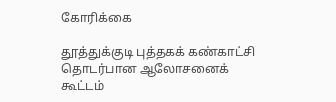கோரிக்கை

தூத்துக்குடி புத்தகக் கண்காட்சி தொடர்பான ஆலோசனைக் கூட்டம்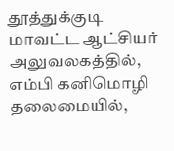தூத்துக்குடி மாவட்ட ஆட்சியர் அலுவலகத்தில், எம்பி கனிமொழி தலைமையில்,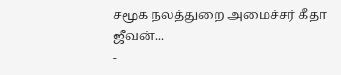சமூக நலத்துறை அமைச்சர் கீதா ஜீவன்...
-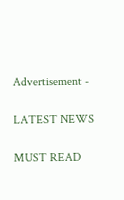Advertisement -

LATEST NEWS

MUST READ